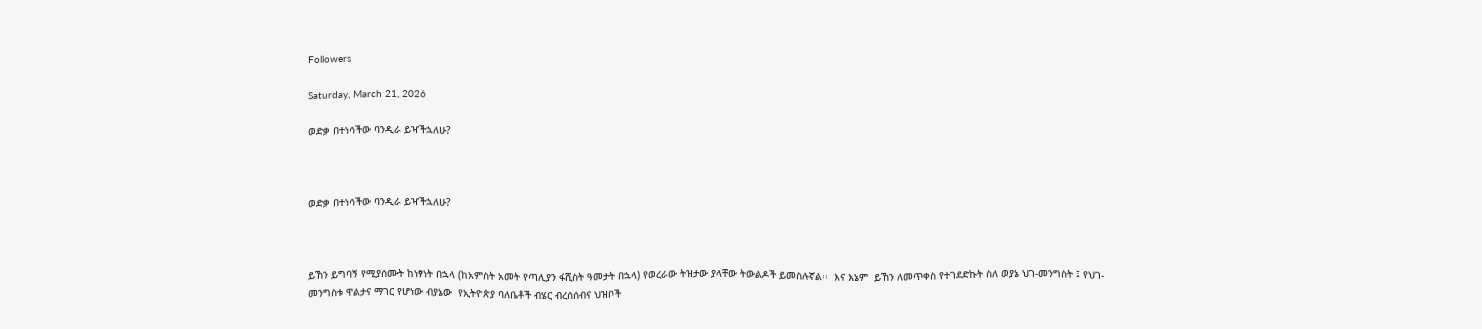Followers

Saturday, March 21, 2026

ወድቃ በተነሳችው ባንዲራ ይዣችኋለሁ?



ወድቃ በተነሳችው ባንዲራ ይዣችኋለሁ?



ይኸን ይግባኝ የሚያሰሙት ከነፃነት በኋላ (ከአምስት አመት የጣሊያን ፋሺስት ዓመታት በኋላ) የወረራው ትዝታው ያላቸው ትውልዶች ይመስሉኛል፡፡  እና እኔም  ይኸን ለመጥቀስ የተገደድኩት ስለ ወያኔ ህገ-መንግስት ፤ የህገ-መንግስቱ ዋልታና ማገር የሆነው ብያኔው  የኢትዮጵያ ባለቤቶች ብሄር ብረሰሰብና ህዝቦች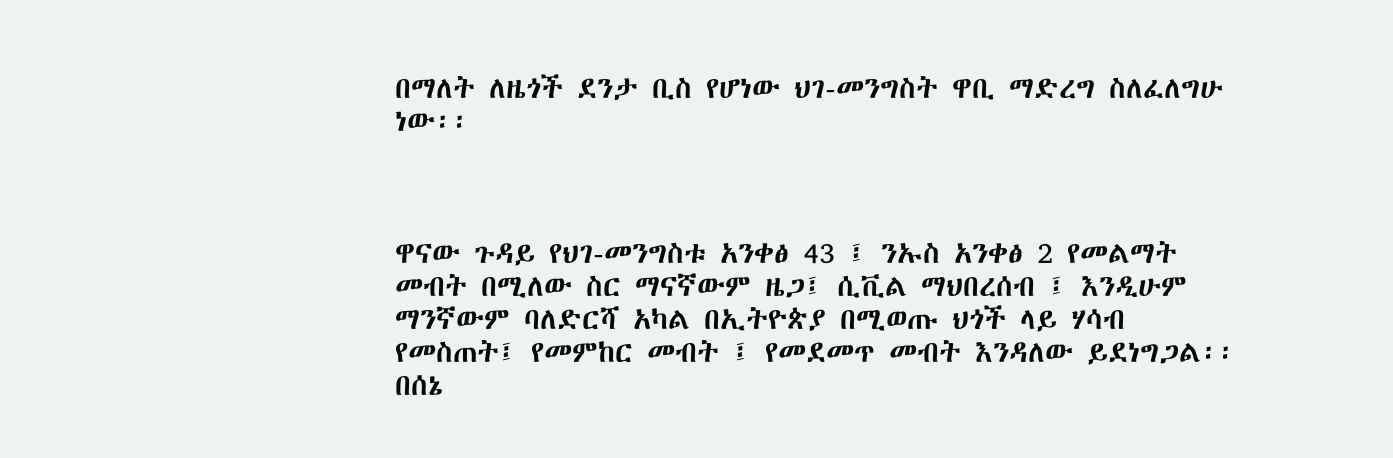በማለት ለዜጎች ደንታ ቢስ የሆነው ህገ-መንግስት ዋቢ ማድረግ ስለፈለግሁ ነው፡፡



ዋናው ጉዳይ የህገ-መንግስቱ አንቀፅ 43 ፤ ንኡስ አንቀፅ 2 የመልማት መብት በሚለው ስር ማናኛውም ዜጋ፤ ሲቪል ማህበረሰብ ፤ እንዲሁም ማንኛውም ባለድርሻ አካል በኢትዮጵያ በሚወጡ ህጎች ላይ ሃሳብ የመስጠት፤ የመምከር መብት ፤ የመደመጥ መብት እንዳለው ይደነግጋል፡፡ በሰኔ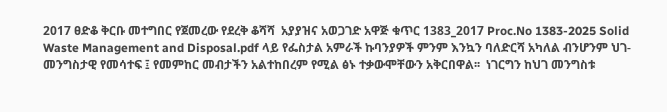2017 ፀድቆ ቅርቡ መተግበር የጀመረው የደረቅ ቆሻሻ  አያያዝና አወጋገድ አዋጅ ቁጥር 1383_2017 Proc.No 1383-2025 Solid Waste Management and Disposal.pdf ላይ የፌስታል አምራች ኩባንያዎች ምንም እንኳን ባለድርሻ አካለል ብንሆንም ህገ-መንግስታዊ የመሳተፍ ፤ የመምከር መብታችን አልተከበረም የሚል ፅኑ ተቃውሞቸውን አቅርበዋል፡፡  ነገርግን ከህገ መንግስቱ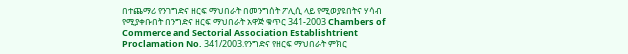በተጨማሪ የንገግድና ዘርፍ ማህበራት በመንግሰት ፖሊሲ ላይ የሚወያዩበትና ሃሳብ የሚያቀቡበት በንግድና ዘርፍ ማህበራት አዋጅ ቁጥር 341-2003 Chambers of Commerce and Sectorial Association Establishtrient Proclamation No. 341/2003.የንግድና የዘርፍ ማህበራት ምክር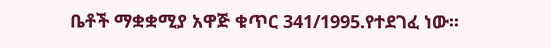ቤቶች ማቋቋሚያ አዋጅ ቁጥር 341/1995.የተደገፈ ነው፡፡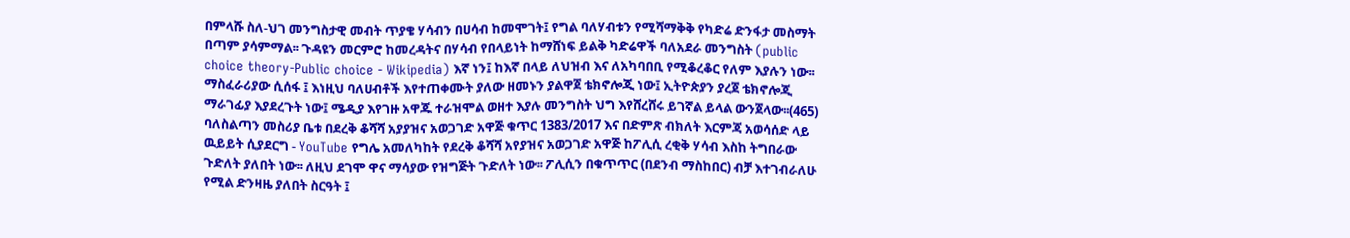በምላሹ ስለ-ህገ መንግስታዊ መብት ጥያቄ ሃሳብን በሀሳብ ከመሞገት፤ የግል ባለሃብቱን የሚሻማቅቅ የካድሬ ድንፋታ መስማት በጣም ያሳምማል፡፡ ጉዳዩን መርምሮ ከመረዳትና በሃሳብ የበላይነት ከማሸነፍ ይልቅ ካድሬዋች ባለአደራ መንግስት (public choice theory-Public choice - Wikipedia) እኛ ነን፤ ከእኛ በላይ ለህዝብ እና ለአካባበቢ የሚቆረቆር የለም እያሉን ነው፡፡ ማስፈራሪያው ሲሰፋ ፤ እነዚህ ባለሀብቶች እየተጠቀሙት ያለው ዘመኑን ያልዋጀ ቴክኖሎጂ ነው፤ ኢትዮጵያን ያረጀ ቴክኖሎጂ ማራገፊያ እያደረጉት ነው፤ ሜዲያ እየገዙ አዋጁ ተራዝሞል ወዘተ እያሉ መንግስት ህግ እየሸረሸሩ ይገኛል ይላል ውንጀላው፡፡(465) ባለስልጣን መስሪያ ቤቱ በደረቅ ቆሻሻ አያያዝና አወጋገድ አዋጅ ቁጥር 1383/2017 እና በድምጽ ብክለት እርምጃ አወሳሰድ ላይ ዉይይት ሲያደርግ - YouTube የግሌ አመለካከት የደረቅ ቆሻሻ አየያዝና አወጋገድ አዋጅ ከፖሊሲ ረቂቅ ሃሳብ እስከ ትግበራው ጉድለት ያለበት ነው፡፡ ለዚህ ደገሞ ዋና ማሳያው የዝግጅት ጉድለት ነው፡፡ ፖሊሲን በቁጥጥር (በደንብ ማስከበር) ብቻ እተገብራለሁ የሚል ድንዛዜ ያለበት ስርዓት ፤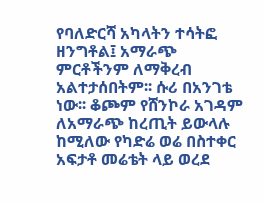የባለድርሻ አካላትን ተሳትፎ ዘንግቶል፤ አማራጭ ምርቶችንም ለማቅረብ አልተታሰበትም፡፡ ሱሪ በአንገቴ ነው፡፡ ቆጮም የሸንኮራ አገዳም ለአማራጭ ከረጢት ይውላሉ ከሚለው የካድሬ ወሬ በስተቀር አፍታቶ መሬቴት ላይ ወረደ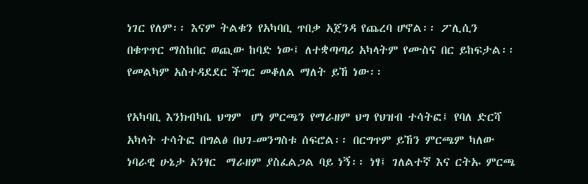ነገር የለም፡፡ እናም ትልቁን የአካባቢ ጥበቃ አጀንዳ የጨረባ ሆኖል፡፡ ፖሊሲን በቁጥጥር ማስከበር ወጪው ከባድ ነው፤ ለተቋጣጣሪ አካላትም የሙስና በር ይከፍታል፡፡ የመልካም አስተዳደደር ችግር መቆለል ማለት ይኸ ነው፡፡

የአካባቢ እንክብካቤ ህግም  ሆነ ምርጫን የማራዘም ህግ የህዝብ ተሳትፎ፤ የባለ ድርሻ አካላት ተሳትፎ በግልፅ በህገ-መንግስቱ ሰፍሮል፡፡ በርግጥም ይኸን ምርጫም ካለው ነባራዊ ሁኔታ አንፃር  ማራዘም ያስፈልጋል ባይ ነኝ፡፡ ነፃ፤ ገለልተኛ እና ርትኡ ምርጫ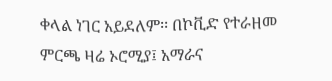ቀላል ነገር አይደለም፡፡ በኮቪድ የተራዘመ ምርጫ ዛሬ ኦሮሚያ፤ አማራና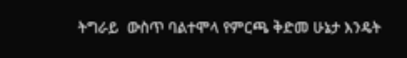ትግራይ  ውስጥ ባልተሞላ የምርጫ ቅድመ ሁኔታ እንዴት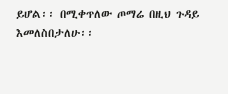ይሆል፡፡ በሚቀጥለው ጦማሬ በዚህ ጉዳይ እመለስበታለሁ፡፡